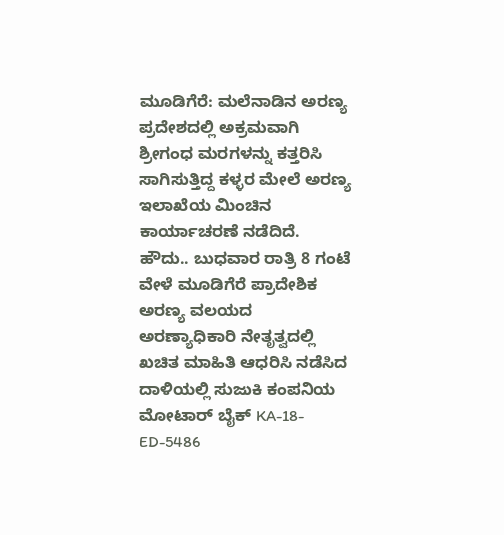ಮೂಡಿಗೆರೆ: ಮಲೆನಾಡಿನ ಅರಣ್ಯ ಪ್ರದೇಶದಲ್ಲಿ ಅಕ್ರಮವಾಗಿ ಶ್ರೀಗಂಧ ಮರಗಳನ್ನು ಕತ್ತರಿಸಿ ಸಾಗಿಸುತ್ತಿದ್ದ ಕಳ್ಳರ ಮೇಲೆ ಅರಣ್ಯ ಇಲಾಖೆಯ ಮಿಂಚಿನ ಕಾರ್ಯಾಚರಣೆ ನಡೆದಿದೆ.
ಹೌದು.. ಬುಧವಾರ ರಾತ್ರಿ 8 ಗಂಟೆ ವೇಳೆ ಮೂಡಿಗೆರೆ ಪ್ರಾದೇಶಿಕ ಅರಣ್ಯ ವಲಯದ ಅರಣ್ಯಾಧಿಕಾರಿ ನೇತೃತ್ವದಲ್ಲಿ ಖಚಿತ ಮಾಹಿತಿ ಆಧರಿಸಿ ನಡೆಸಿದ ದಾಳಿಯಲ್ಲಿ ಸುಜುಕಿ ಕಂಪನಿಯ ಮೋಟಾರ್ ಬೈಕ್ KA-18-ED-5486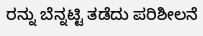ರನ್ನು ಬೆನ್ನಟ್ಟಿ ತಡೆದು ಪರಿಶೀಲನೆ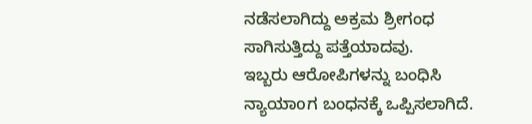ನಡೆಸಲಾಗಿದ್ದು ಅಕ್ರಮ ಶ್ರೀಗಂಧ ಸಾಗಿಸುತ್ತಿದ್ದು ಪತ್ತೆಯಾದವು.
ಇಬ್ಬರು ಆರೋಪಿಗಳನ್ನು ಬಂಧಿಸಿ ನ್ಯಾಯಾoಗ ಬಂಧನಕ್ಕೆ ಒಪ್ಪಿಸಲಾಗಿದೆ.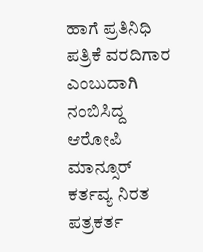ಹಾಗೆ ಪ್ರತಿನಿಧಿ ಪತ್ರಿಕೆ ವರದಿಗಾರ ಎಂಬುದಾಗಿ ನಂಬಿಸಿದ್ದ ಆರೋಪಿ ಮಾನ್ಸೂರ್ ಕರ್ತವ್ಯ ನಿರತ ಪತ್ರಕರ್ತ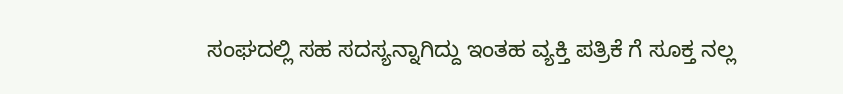ಸಂಘದಲ್ಲಿ ಸಹ ಸದಸ್ಯನ್ನಾಗಿದ್ದು ಇಂತಹ ವ್ಯಕ್ತಿ ಪತ್ರಿಕೆ ಗೆ ಸೂಕ್ತ ನಲ್ಲ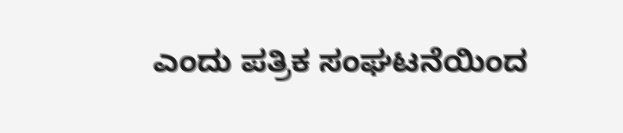ಎಂದು ಪತ್ರಿಕ ಸಂಘಟನೆಯಿಂದ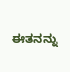ಈತನನ್ನು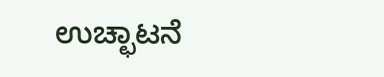ಉಚ್ಛಾಟನೆ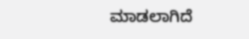ಮಾಡಲಾಗಿದೆ